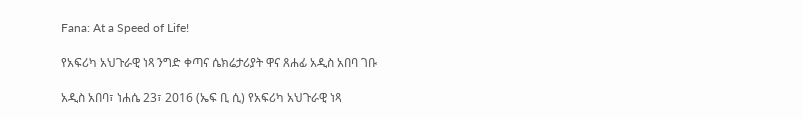Fana: At a Speed of Life!

የአፍሪካ አህጉራዊ ነጻ ንግድ ቀጣና ሴክሬታሪያት ዋና ጸሐፊ አዲስ አበባ ገቡ

አዲስ አበባ፣ ነሐሴ 23፣ 2016 (ኤፍ ቢ ሲ) የአፍሪካ አህጉራዊ ነጻ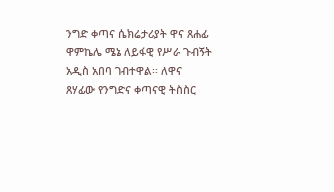ንግድ ቀጣና ሴክሬታሪያት ዋና ጸሐፊ ዋምኬሌ ሜኔ ለይፋዊ የሥራ ጉብኝት አዲስ አበባ ገብተዋል፡፡ ለዋና ጸሃፊው የንግድና ቀጣናዊ ትስስር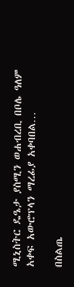ሚኒስትር ዴዔታ ያስሚን ወሐብረቢ በቦሌ ዓለም አቀፍ አውሮፕላን ማረፊያ አቀባበል…

በስልጤ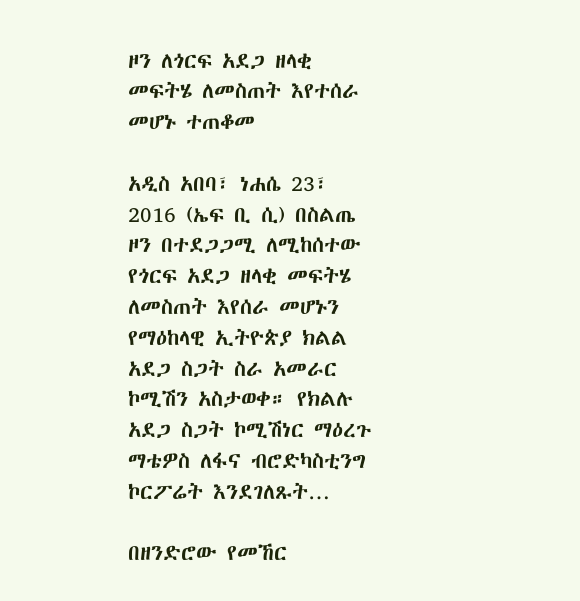ዞን ለጎርፍ አደጋ ዘላቂ መፍትሄ ለመስጠት እየተሰራ መሆኑ ተጠቆመ

አዲስ አበባ፣ ነሐሴ 23፣ 2016 (ኤፍ ቢ ሲ) በስልጤ ዞን በተደጋጋሚ ለሚከሰተው የጎርፍ አደጋ ዘላቂ መፍትሄ ለመስጠት እየሰራ መሆኑን የማዕከላዊ ኢትዮጵያ ክልል አደጋ ስጋት ስራ አመራር ኮሚሽን አስታወቀ። የክልሉ አደጋ ስጋት ኮሚሽነር ማዕረጉ ማቴዎስ ለፋና ብሮድካስቲንግ ኮርፖሬት እንደገለጹት…

በዘንድሮው የመኸር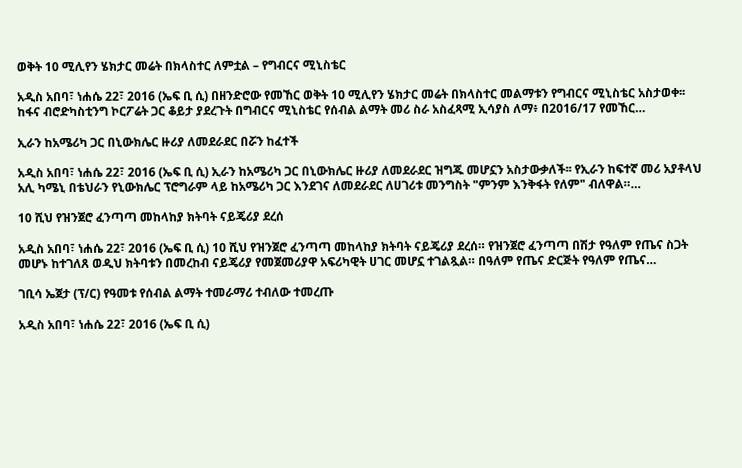ወቅት 10 ሚሊየን ሄክታር መሬት በክላስተር ለምቷል – የግብርና ሚኒስቴር

አዲስ አበባ፣ ነሐሴ 22፣ 2016 (ኤፍ ቢ ሲ) በዘንድሮው የመኸር ወቅት 10 ሚሊየን ሄክታር መሬት በክላስተር መልማቱን የግብርና ሚኒስቴር አስታወቀ፡፡ ከፋና ብሮድካስቲንግ ኮርፖሬት ጋር ቆይታ ያደረጉት በግብርና ሚኒስቴር የሰብል ልማት መሪ ስራ አስፈጻሚ ኢሳያስ ለማ፥ በ2016/17 የመኸር…

ኢራን ከአሜሪካ ጋር በኒውክሌር ዙሪያ ለመደራደር በሯን ከፈተች

አዲስ አበባ፣ ነሐሴ 22፣ 2016 (ኤፍ ቢ ሲ) ኢራን ከአሜሪካ ጋር በኒውክሌር ዙሪያ ለመደራደር ዝግጁ መሆኗን አስታውቃለች፡፡ የኢራን ከፍተኛ መሪ አያቶላህ አሊ ካሜኒ በቴህራን የኒውክሌር ፕሮግራም ላይ ከአሜሪካ ጋር እንደገና ለመደራደር ለሀገሪቱ መንግስት "ምንም እንቅፋት የለም" ብለዋል።…

10 ሺህ የዝንጀሮ ፈንጣጣ መከላከያ ክትባት ናይጄሪያ ደረሰ

አዲስ አበባ፣ ነሐሴ 22፣ 2016 (ኤፍ ቢ ሲ) 10 ሺህ የዝንጀሮ ፈንጣጣ መከላከያ ክትባት ናይጄሪያ ደረሰ። የዝንጀሮ ፈንጣጣ በሽታ የዓለም የጤና ስጋት መሆኑ ከተገለጸ ወዲህ ክትባቱን በመረከብ ናይጄሪያ የመጀመሪያዋ አፍሪካዊት ሀገር መሆኗ ተገልጿል። በዓለም የጤና ድርጅት የዓለም የጤና…

ገቢሳ ኤጀታ (ፕ/ር) የዓመቱ የሰብል ልማት ተመራማሪ ተብለው ተመረጡ

አዲስ አበባ፣ ነሐሴ 22፣ 2016 (ኤፍ ቢ ሲ)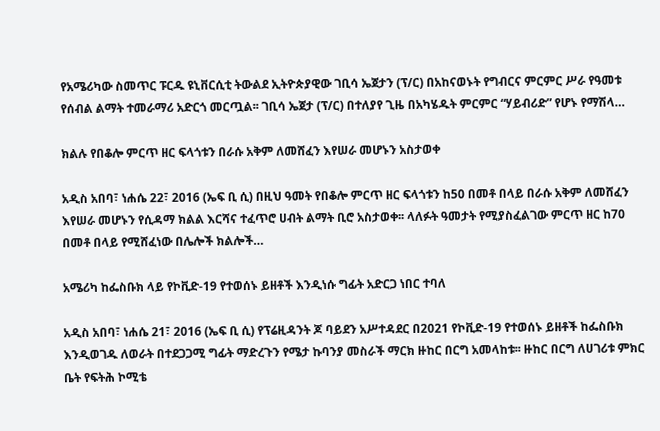የአሜሪካው ስመጥር ፑርዱ ዩኒቨርሲቲ ትውልደ ኢትዮጵያዊው ገቢሳ ኤጀታን (ፕ/ር) በአከናወኑት የግብርና ምርምር ሥራ የዓመቱ የሰብል ልማት ተመራማሪ አድርጎ መርጧል፡፡ ገቢሳ ኤጀታ (ፕ/ር) በተለያየ ጊዜ በአካሄዱት ምርምር “ሃይብሪድ” የሆኑ የማሽላ…

ክልሉ የበቆሎ ምርጥ ዘር ፍላጎቱን በራሱ አቅም ለመሸፈን እየሠራ መሆኑን አስታወቀ

አዲስ አበባ፣ ነሐሴ 22፣ 2016 (ኤፍ ቢ ሲ) በዚህ ዓመት የበቆሎ ምርጥ ዘር ፍላጎቱን ከ50 በመቶ በላይ በራሱ አቅም ለመሸፈን እየሠራ መሆኑን የሲዳማ ክልል እርሻና ተፈጥሮ ሀብት ልማት ቢሮ አስታወቀ፡፡ ላለፉት ዓመታት የሚያስፈልገው ምርጥ ዘር ከ70 በመቶ በላይ የሚሸፈነው በሌሎች ክልሎች…

አሜሪካ ከፌስቡክ ላይ የኮቪድ-19 የተወሰኑ ይዘቶች እንዲነሱ ግፊት አድርጋ ነበር ተባለ

አዲስ አበባ፣ ነሐሴ 21፣ 2016 (ኤፍ ቢ ሲ) የፕሬዚዳንት ጆ ባይደን አሥተዳደር በ2021 የኮቪድ-19 የተወሰኑ ይዘቶች ከፌስቡክ እንዲወገዱ ለወራት በተደጋጋሚ ግፊት ማድረጉን የሜታ ኩባንያ መስራች ማርክ ዙከር በርግ አመላከቱ፡፡ ዙከር በርግ ለሀገሪቱ ምክር ቤት የፍትሕ ኮሚቴ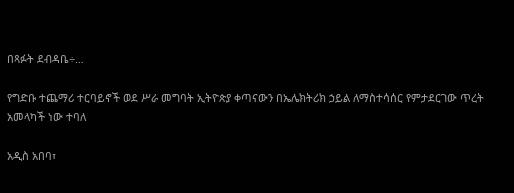በጻፉት ደብዳቤ÷…

የግድቡ ተጨማሪ ተርባይኖች ወደ ሥራ መግባት ኢትዮጵያ ቀጣናውን በኤሌክትሪክ ኃይል ለማስተሳሰር የምታደርገው ጥረት አመላካች ነው ተባለ

አዲስ አበባ፣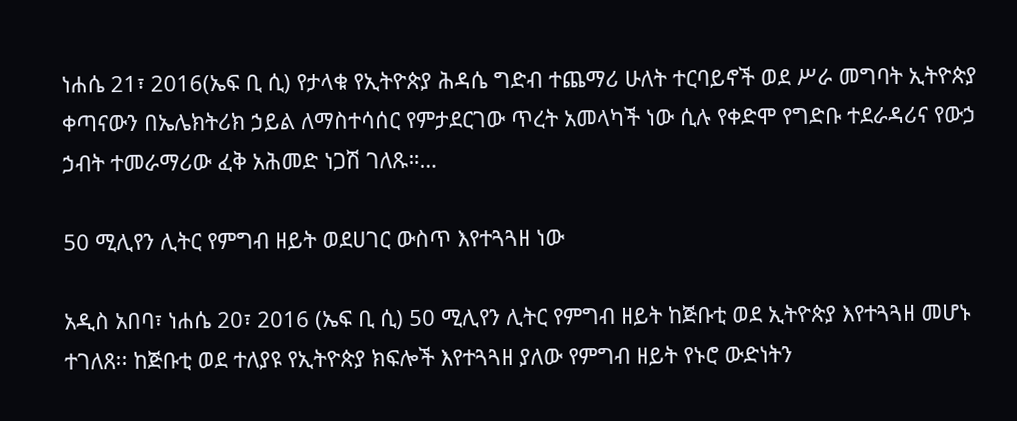ነሐሴ 21፣ 2016(ኤፍ ቢ ሲ) የታላቁ የኢትዮጵያ ሕዳሴ ግድብ ተጨማሪ ሁለት ተርባይኖች ወደ ሥራ መግባት ኢትዮጵያ ቀጣናውን በኤሌክትሪክ ኃይል ለማስተሳሰር የምታደርገው ጥረት አመላካች ነው ሲሉ የቀድሞ የግድቡ ተደራዳሪና የውኃ ኃብት ተመራማሪው ፈቅ አሕመድ ነጋሽ ገለጹ።…

50 ሚሊየን ሊትር የምግብ ዘይት ወደሀገር ውስጥ እየተጓጓዘ ነው

አዲስ አበባ፣ ነሐሴ 20፣ 2016 (ኤፍ ቢ ሲ) 50 ሚሊየን ሊትር የምግብ ዘይት ከጅቡቲ ወደ ኢትዮጵያ እየተጓጓዘ መሆኑ ተገለጸ፡፡ ከጅቡቲ ወደ ተለያዩ የኢትዮጵያ ክፍሎች እየተጓጓዘ ያለው የምግብ ዘይት የኑሮ ውድነትን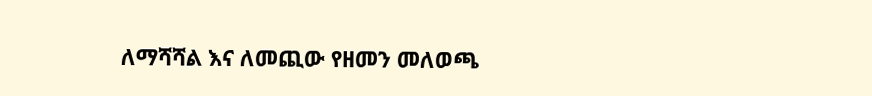ለማሻሻል እና ለመጪው የዘመን መለወጫ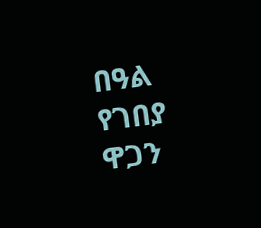በዓል የገበያ ዋጋን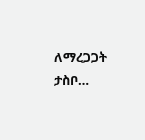ለማረጋጋት ታስቦ…